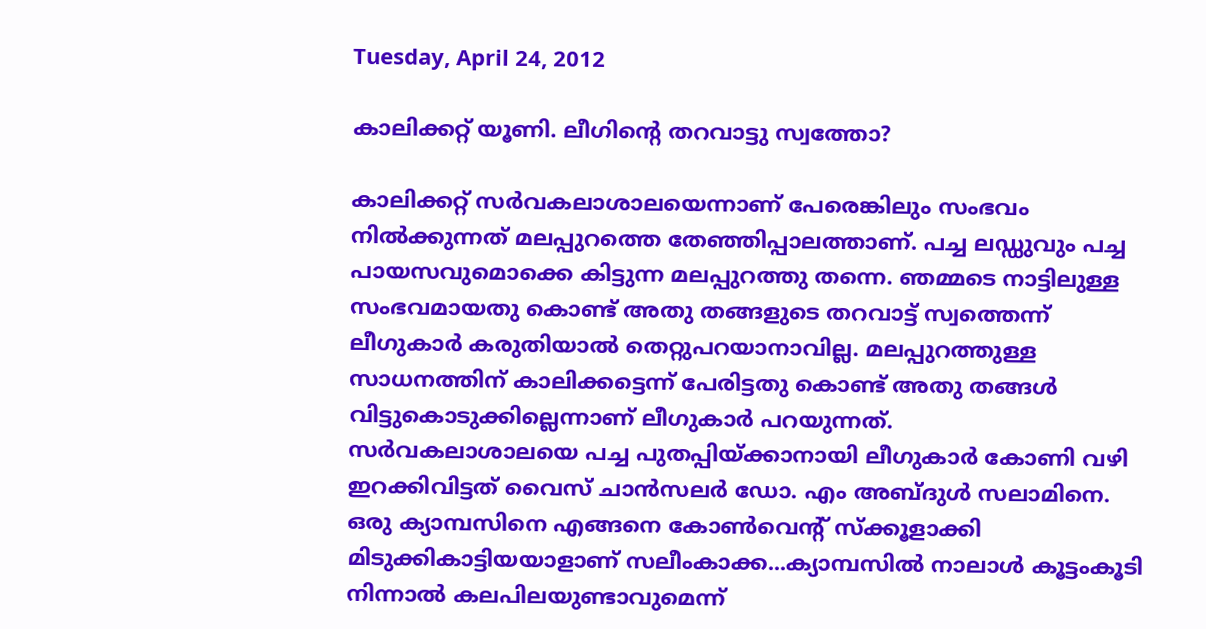Tuesday, April 24, 2012

കാലിക്കറ്റ് യൂണി. ലീഗിന്റെ തറവാട്ടു സ്വത്തോ?

കാലിക്കറ്റ് സര്‍വകലാശാലയെന്നാണ് പേരെങ്കിലും സംഭവം നില്‍ക്കുന്നത് മലപ്പുറത്തെ തേഞ്ഞിപ്പാലത്താണ്. പച്ച ലഡ്ഡുവും പച്ച പായസവുമൊക്കെ കിട്ടുന്ന മലപ്പുറത്തു തന്നെ. ഞമ്മടെ നാട്ടിലുള്ള സംഭവമായതു കൊണ്ട് അതു തങ്ങളുടെ തറവാട്ട് സ്വത്തെന്ന് ലീഗുകാര്‍ കരുതിയാല്‍ തെറ്റുപറയാനാവില്ല. മലപ്പുറത്തുള്ള സാധനത്തിന് കാലിക്കട്ടെന്ന് പേരിട്ടതു കൊണ്ട് അതു തങ്ങള്‍ വിട്ടുകൊടുക്കില്ലെന്നാണ് ലീഗുകാര്‍ പറയുന്നത്.
സര്‍വകലാശാലയെ പച്ച പുതപ്പിയ്ക്കാനായി ലീഗുകാര്‍ കോണി വഴി ഇറക്കിവിട്ടത് വൈസ് ചാന്‍സലര്‍ ഡോ. എം അബ്ദുള്‍ സലാമിനെ. ഒരു ക്യാമ്പസിനെ എങ്ങനെ കോണ്‍വെന്റ് സ്‌ക്കൂളാക്കി മിടുക്കികാട്ടിയയാളാണ് സലീംകാക്ക...ക്യാമ്പസില്‍ നാലാള്‍ കൂട്ടംകൂടി നിന്നാല്‍ കലപിലയുണ്ടാവുമെന്ന്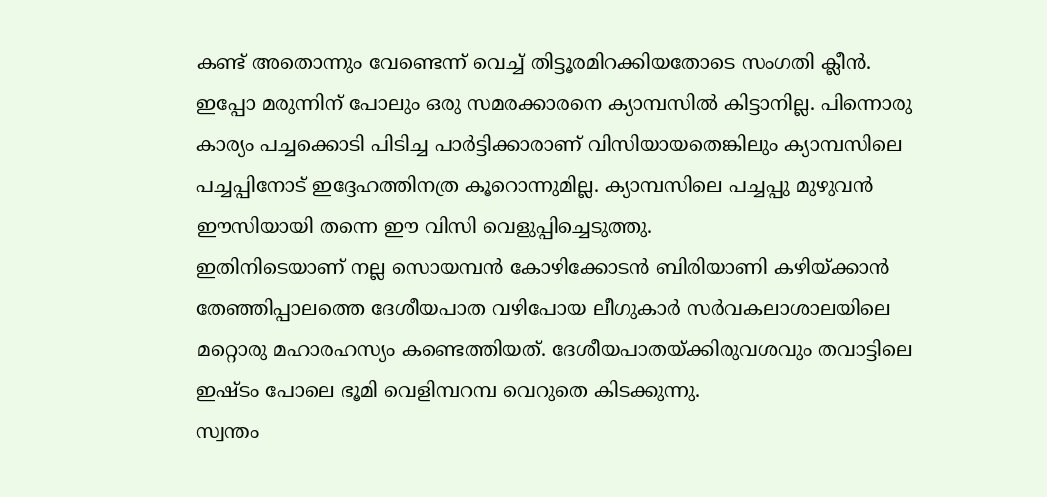കണ്ട് അതൊന്നും വേണ്ടെന്ന് വെച്ച് തിട്ടൂരമിറക്കിയതോടെ സംഗതി ക്ലീന്‍. ഇപ്പോ മരുന്നിന് പോലും ഒരു സമരക്കാരനെ ക്യാമ്പസില്‍ കിട്ടാനില്ല. പിന്നൊരു കാര്യം പച്ചക്കൊടി പിടിച്ച പാര്‍ട്ടിക്കാരാണ് വിസിയായതെങ്കിലും ക്യാമ്പസിലെ പച്ചപ്പിനോട് ഇദ്ദേഹത്തിനത്ര കൂറൊന്നുമില്ല. ക്യാമ്പസിലെ പച്ചപ്പു മുഴുവന്‍ ഈസിയായി തന്നെ ഈ വിസി വെളുപ്പിച്ചെടുത്തു.
ഇതിനിടെയാണ് നല്ല സൊയമ്പന്‍ കോഴിക്കോടന്‍ ബിരിയാണി കഴിയ്ക്കാന്‍ തേഞ്ഞിപ്പാലത്തെ ദേശീയപാത വഴിപോയ ലീഗുകാര്‍ സര്‍വകലാശാലയിലെ മറ്റൊരു മഹാരഹസ്യം കണ്ടെത്തിയത്. ദേശീയപാതയ്ക്കിരുവശവും തവാട്ടിലെ ഇഷ്ടം പോലെ ഭൂമി വെളിമ്പറമ്പ വെറുതെ കിടക്കുന്നു.
സ്വന്തം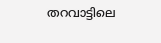തറവാട്ടിലെ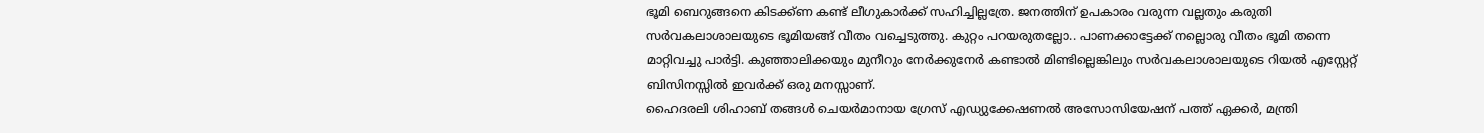ഭൂമി ബെറുങ്ങനെ കിടക്ക്ണ കണ്ട് ലീഗുകാര്‍ക്ക് സഹിച്ചില്ലത്രേ. ജനത്തിന് ഉപകാരം വരുന്ന വല്ലതും കരുതി സര്‍വകലാശാലയുടെ ഭൂമിയങ്ങ് വീതം വച്ചെടുത്തു. കുറ്റം പറയരുതല്ലോ.. പാണക്കാട്ടേക്ക് നല്ലൊരു വീതം ഭൂമി തന്നെ മാറ്റിവച്ചു പാര്‍ട്ടി. കുഞ്ഞാലിക്കയും മുനീറും നേര്‍ക്കുനേര്‍ കണ്ടാല്‍ മിണ്ടില്ലെങ്കിലും സര്‍വകലാശാലയുടെ റിയല്‍ എസ്റ്റേറ്റ് ബിസിനസ്സില്‍ ഇവര്‍ക്ക് ഒരു മനസ്സാണ്.
ഹൈദരലി ശിഹാബ് തങ്ങള്‍ ചെയര്‍മാനായ ഗ്രേസ് എഡ്യുക്കേഷണല്‍ അസോസിയേഷന് പത്ത് ഏക്കര്‍, മന്ത്രി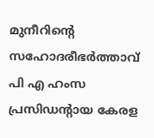മുനീറിന്റെ സഹോദരീഭര്‍ത്താവ് പി എ ഹംസ പ്രസിഡന്റായ കേരള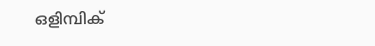ഒളിമ്പിക്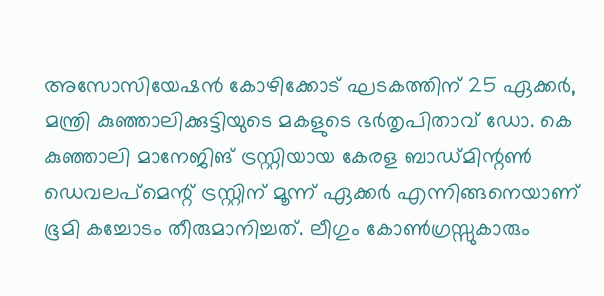അസോസിയേഷന്‍ കോഴിക്കോട് ഘടകത്തിന് 25 ഏക്കര്‍, മന്ത്രി കുഞ്ഞാലിക്കുട്ടിയുടെ മകളുടെ ഭര്‍തൃപിതാവ് ഡോ. കെ കുഞ്ഞാലി മാനേജിങ് ട്രസ്റ്റിയായ കേരള ബാഡ്മിന്റണ്‍ ഡെവലപ്‌മെന്റ് ട്രസ്റ്റിന് മൂന്ന് ഏക്കര്‍ എന്നിങ്ങനെയാണ് ഭൂമി കച്ചോടം തീരുമാനിച്ചത്. ലീഗും കോണ്‍ഗ്രസ്സുകാരും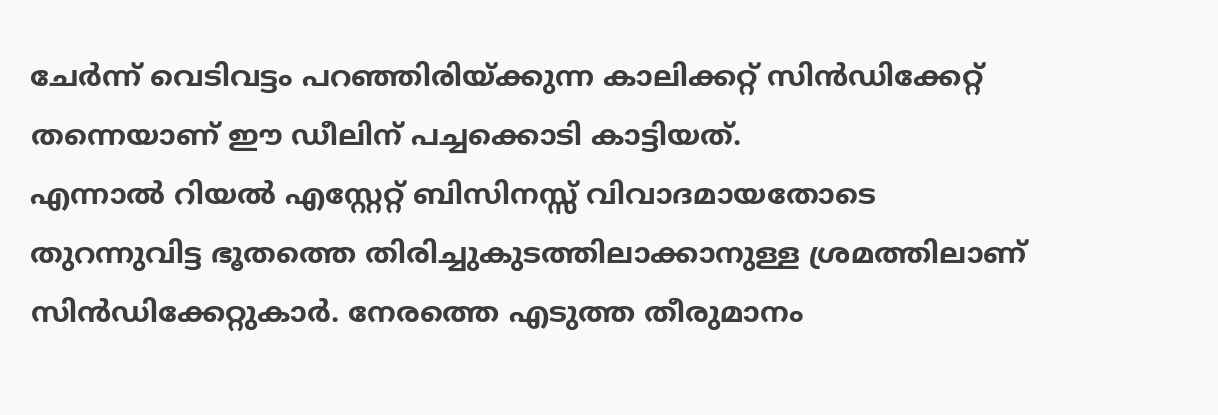ചേര്‍ന്ന് വെടിവട്ടം പറഞ്ഞിരിയ്ക്കുന്ന കാലിക്കറ്റ് സിന്‍ഡിക്കേറ്റ് തന്നെയാണ് ഈ ഡീലിന് പച്ചക്കൊടി കാട്ടിയത്.
എന്നാല്‍ റിയല്‍ എസ്റ്റേറ്റ് ബിസിനസ്സ് വിവാദമായതോടെ തുറന്നുവിട്ട ഭൂതത്തെ തിരിച്ചുകുടത്തിലാക്കാനുള്ള ശ്രമത്തിലാണ് സിന്‍ഡിക്കേറ്റുകാര്‍. നേരത്തെ എടുത്ത തീരുമാനം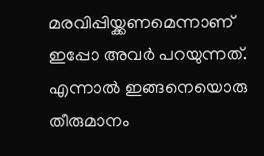മരവിപ്പിയ്ക്കണമെന്നാണ് ഇപ്പോ അവര്‍ പറയുന്നത്. എന്നാല്‍ ഇങ്ങനെയൊരു തീരുമാനം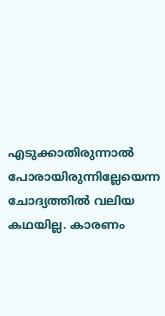എടുക്കാതിരുന്നാല്‍ പോരായിരുന്നില്ലേയെന്ന ചോദ്യത്തില്‍ വലിയ കഥയില്ല. കാരണം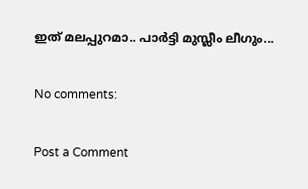ഇത് മലപ്പുറമാ.. പാര്‍ട്ടി മുസ്ലീം ലീഗും...

No comments:

Post a Comment